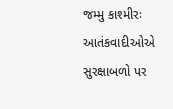જમ્મુ કાશ્મીરઃ આતંકવાદીઓએ સુરક્ષાબળો પર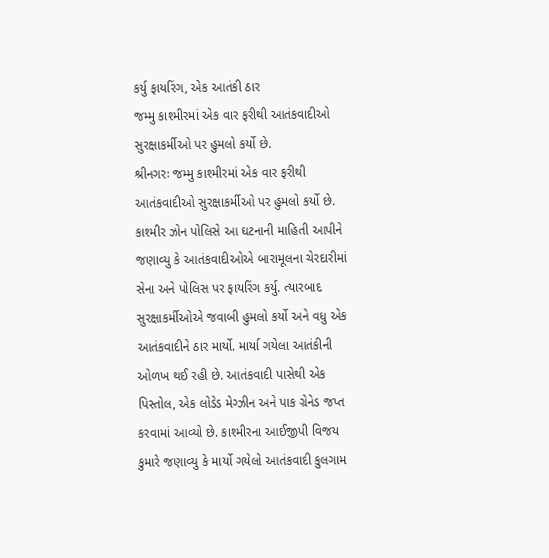કર્યુ ફાયરિંગ, એક આતંકી ઠાર
જમ્મુ કાશ્મીરમાં એક વાર ફરીથી આતંકવાદીઓ સુરક્ષાકર્મીઓ પર હુમલો કર્યો છે.
શ્રીનગરઃ જમ્મુ કાશ્મીરમાં એક વાર ફરીથી આતંકવાદીઓ સુરક્ષાકર્મીઓ પર હુમલો કર્યો છે. કાશ્મીર ઝોન પોલિસે આ ઘટનાની માહિતી આપીને જણાવ્યુ કે આતંકવાદીઓએ બારામૂલના ચેરદારીમાં સેના અને પોલિસ પર ફાયરિંગ કર્યુ. ત્યારબાદ સુરક્ષાકર્મીઓએ જવાબી હુમલો કર્યો અને વધુ એક આતંકવાદીને ઠાર માર્યો. માર્યા ગયેલા આતંકીની ઓળખ થઈ રહી છે. આતંકવાદી પાસેથી એક પિસ્તોલ, એક લોડેડ મેગ્ઝીન અને પાક ગ્રેનેડ જપ્ત કરવામાં આવ્યો છે. કાશ્મીરના આઈજીપી વિજય કુમારે જણાવ્યુ કે માર્યો ગયેલો આતંકવાદી કુલગામ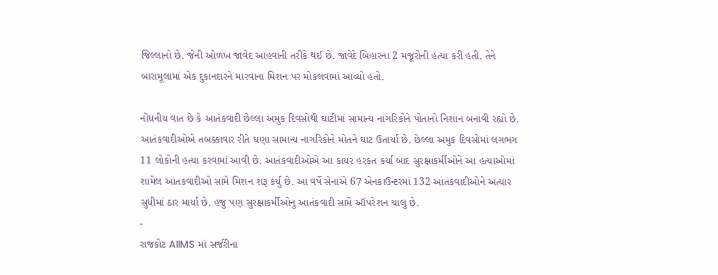જિલ્લાનો છે. જેની ઓળખ જાવેદ આહવાની તરીકે થઈ છે. જાવેદે બિહારના 2 મજૂરોની હત્યા કરી હતી. તેને બારામૂલામાં એક દુકાનદારને મારવાના મિશન પર મોકલવામાં આવ્યો હતો.

નોંધનીય વાત છે કે આતંકવાદી છેલ્લા અમુક દિવસોથી ઘાટીમાં સામાન્ય નાગરિકોને પોતાનો નિશાન બનાવી રહ્યો છે. આતંકવાદીઓએ તબક્કાવાર રીતે ઘણા સામાન્ય નાગરિકોને મોતને ઘાટ ઉતાર્યા છે. છેલ્લા અમુક દિવસોમાં લગભગ 11 લોકોની હત્યા કરવામાં આવી છે. આતંકવાદીઓએ આ કાયર હરકત કર્યા બાદ સુરક્ષાકર્મીઓને આ હત્યાઓમાં શામેલ આંતકવાદીઓ સામે મિશન શરૂ કર્યુ છે. આ વર્ષે સેનાએ 67 એનકાઉન્ટરમાં 132 આતંકવાદીઓને અત્યાર સુધીમાં ઠાર માર્યા છે. હજુ પણ સુરક્ષાકર્મીઓનુ આતંકવાદી સામે ઑપરેશન ચાલુ છે.
-
રાજકોટ AIIMS માં સર્જરીના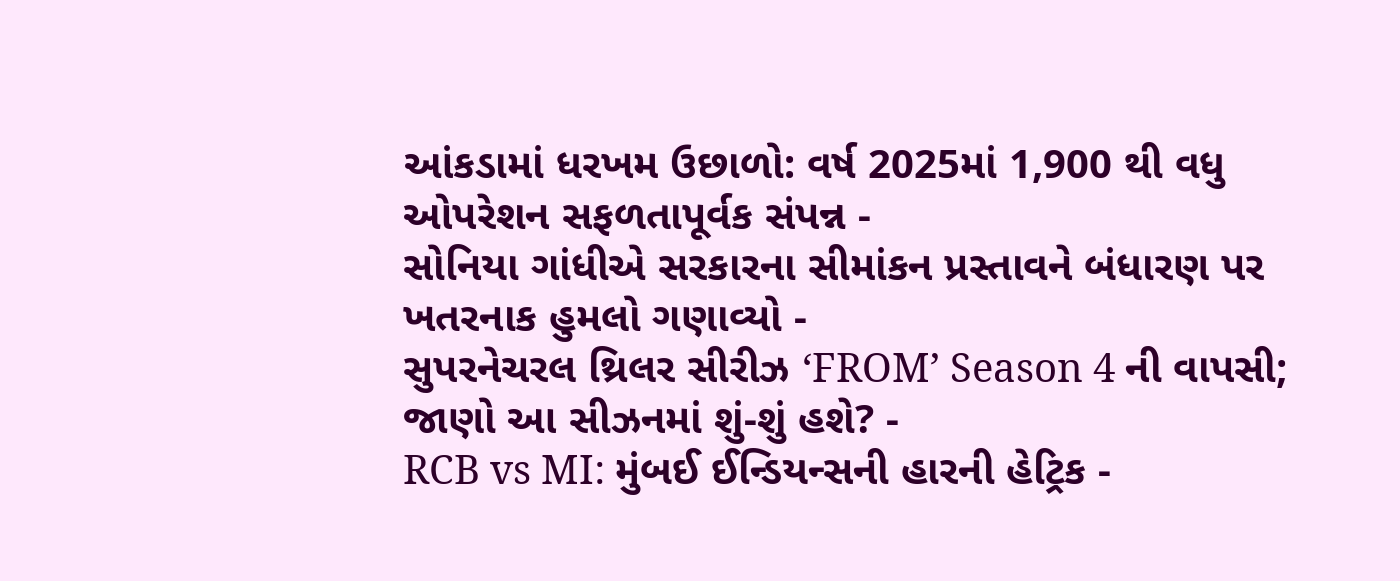આંકડામાં ધરખમ ઉછાળો: વર્ષ 2025માં 1,900 થી વધુ ઓપરેશન સફળતાપૂર્વક સંપન્ન -
સોનિયા ગાંધીએ સરકારના સીમાંકન પ્રસ્તાવને બંધારણ પર ખતરનાક હુમલો ગણાવ્યો -
સુપરનેચરલ થ્રિલર સીરીઝ ‘FROM’ Season 4 ની વાપસી; જાણો આ સીઝનમાં શું-શું હશે? -
RCB vs MI: મુંબઈ ઈન્ડિયન્સની હારની હેટ્રિક -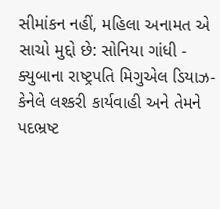સીમાંકન નહીં, મહિલા અનામત એ સાચો મુદ્દો છે: સોનિયા ગાંધી -
ક્યુબાના રાષ્ટ્રપતિ મિગુએલ ડિયાઝ-કેનેલે લશ્કરી કાર્યવાહી અને તેમને પદભ્રષ્ટ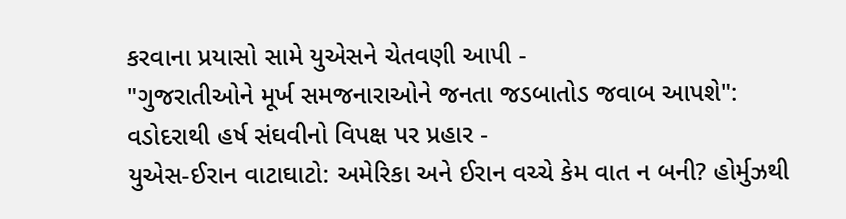કરવાના પ્રયાસો સામે યુએસને ચેતવણી આપી -
"ગુજરાતીઓને મૂર્ખ સમજનારાઓને જનતા જડબાતોડ જવાબ આપશે": વડોદરાથી હર્ષ સંઘવીનો વિપક્ષ પર પ્રહાર -
યુએસ-ઈરાન વાટાઘાટો: અમેરિકા અને ઈરાન વચ્ચે કેમ વાત ન બની? હોર્મુઝથી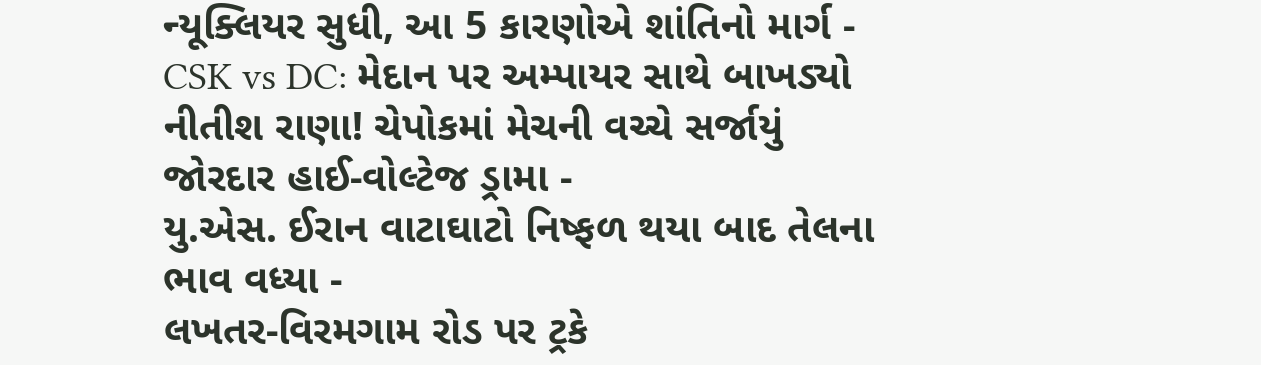ન્યૂક્લિયર સુધી, આ 5 કારણોએ શાંતિનો માર્ગ -
CSK vs DC: મેદાન પર અમ્પાયર સાથે બાખડ્યો નીતીશ રાણા! ચેપોકમાં મેચની વચ્ચે સર્જાયું જોરદાર હાઈ-વોલ્ટેજ ડ્રામા -
યુ.એસ. ઈરાન વાટાઘાટો નિષ્ફળ થયા બાદ તેલના ભાવ વધ્યા -
લખતર-વિરમગામ રોડ પર ટ્રકે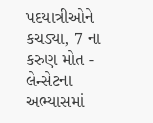પદયાત્રીઓને કચડ્યા, 7 ના કરુણ મોત -
લેન્સેટના અભ્યાસમાં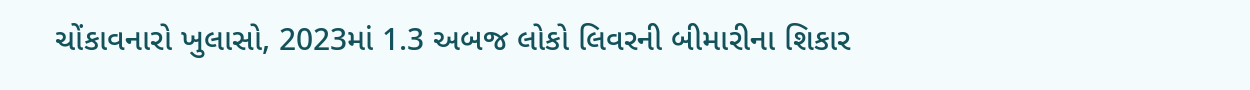ચોંકાવનારો ખુલાસો, 2023માં 1.3 અબજ લોકો લિવરની બીમારીના શિકાર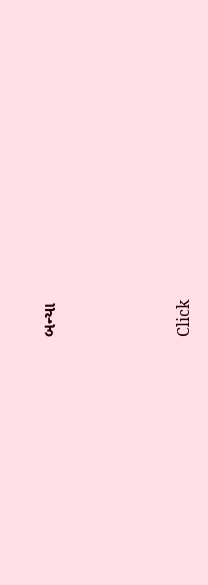બન્યા





Click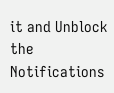it and Unblock the Notifications